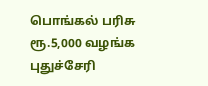பொங்கல் பரிசு ரூ.5,000 வழங்க புதுச்சேரி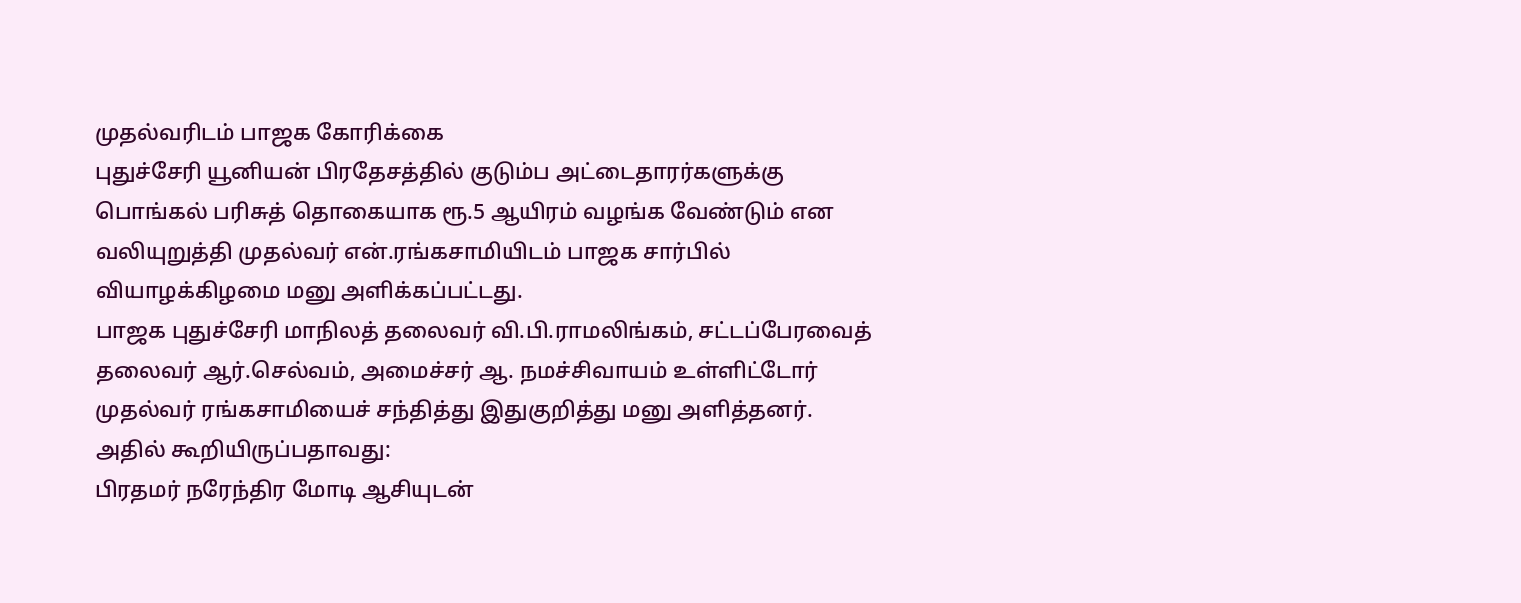முதல்வரிடம் பாஜக கோரிக்கை
புதுச்சேரி யூனியன் பிரதேசத்தில் குடும்ப அட்டைதாரர்களுக்கு பொங்கல் பரிசுத் தொகையாக ரூ.5 ஆயிரம் வழங்க வேண்டும் என வலியுறுத்தி முதல்வர் என்.ரங்கசாமியிடம் பாஜக சார்பில் வியாழக்கிழமை மனு அளிக்கப்பட்டது.
பாஜக புதுச்சேரி மாநிலத் தலைவர் வி.பி.ராமலிங்கம், சட்டப்பேரவைத் தலைவர் ஆர்.செல்வம், அமைச்சர் ஆ. நமச்சிவாயம் உள்ளிட்டோர் முதல்வர் ரங்கசாமியைச் சந்தித்து இதுகுறித்து மனு அளித்தனர். அதில் கூறியிருப்பதாவது:
பிரதமர் நரேந்திர மோடி ஆசியுடன்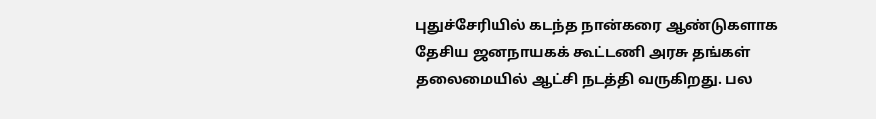புதுச்சேரியில் கடந்த நான்கரை ஆண்டுகளாக தேசிய ஜனநாயகக் கூட்டணி அரசு தங்கள் தலைமையில் ஆட்சி நடத்தி வருகிறது. பல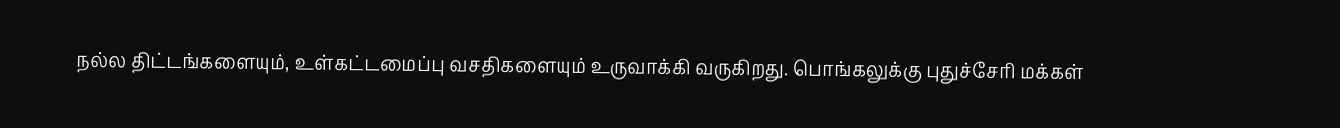நல்ல திட்டங்களையும், உள்கட்டமைப்பு வசதிகளையும் உருவாக்கி வருகிறது. பொங்கலுக்கு புதுச்சேரி மக்கள்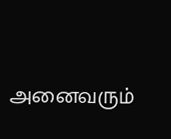அனைவரும்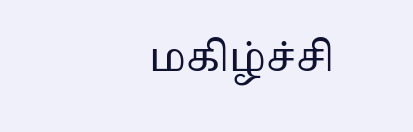மகிழ்ச்சி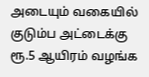அடையும் வகையில் குடும்ப அட்டைக்கு ரூ.5 ஆயிரம் வழங்க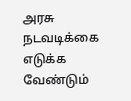அரசு நடவடிக்கை எடுக்க வேண்டும்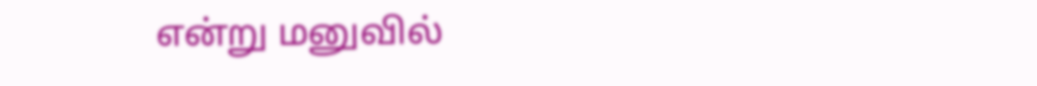என்று மனுவில்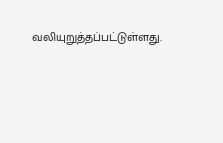வலியுறுத்தப்பட்டுள்ளது.